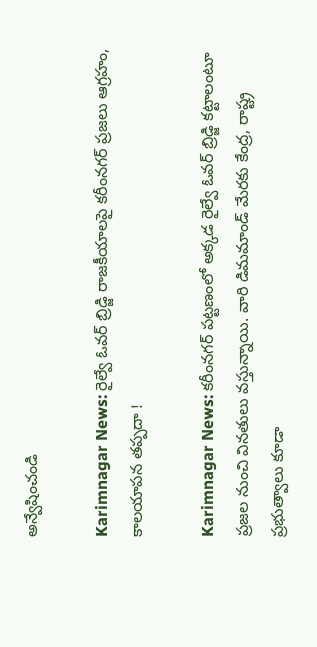అన్వేషించండి

Karimnagar News: రైల్వే ఓవర్ బ్రిడ్జి రాజకీయాలపై కరీంనగర్ ప్రజలు ఆగ్రహం, కాలయాపన తప్పదా !

Karimnagar News: కరీంనగర్ పట్టణంలో అక్కడ రైల్వే ఓవర్ బ్రిడ్జి కట్టాలంటూ ప్రజల నుంచి వినతులు వస్తున్నాయి. వారి డిమమాండ్ మేరకు కేంద్ర, రాష్ట్ర ప్రభుత్వాలు కూడా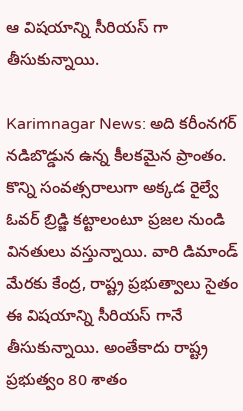ఆ విషయాన్ని సీరియస్ గా తీసుకున్నాయి.

Karimnagar News: అది కరీంనగర్ నడిబొడ్డున ఉన్న కీలకమైన ప్రాంతం. కొన్ని సంవత్సరాలుగా అక్కడ రైల్వే ఓవర్ బ్రిడ్జి కట్టాలంటూ ప్రజల నుండి వినతులు వస్తున్నాయి. వారి డిమాండ్ మేరకు కేంద్ర, రాష్ట్ర ప్రభుత్వాలు సైతం ఈ విషయాన్ని సీరియస్ గానే తీసుకున్నాయి. అంతేకాదు రాష్ట్ర ప్రభుత్వం 80 శాతం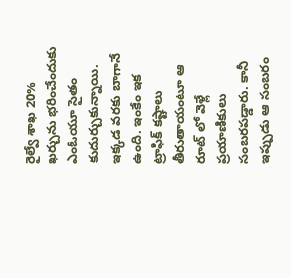రైల్వే శాఖ 20% ఖర్చును భరించేందుకు ఎంఓయూ సైతం కుదుర్చుకున్నాయి. ఇక్కడ వరకు బాగానే ఉంది. ఇంకేం ఇక ట్రాఫిక్ కష్టాలు తీరుతాయంటూ ఆ రూట్ లో వెళ్లే ప్రయాణికులు సంబరపడ్డారు. కానీ ఇప్పుడు ఆ సంబరం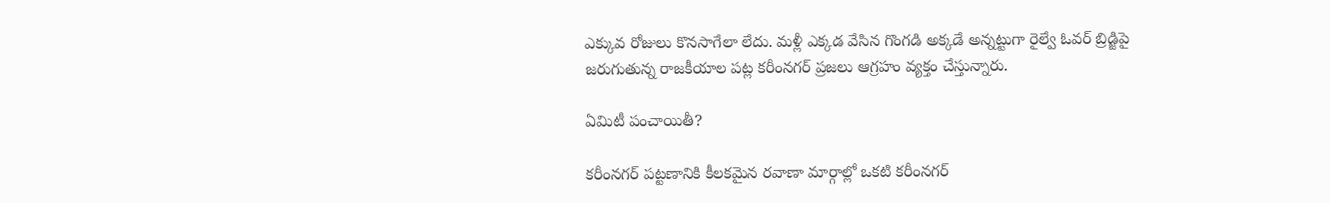ఎక్కువ రోజులు కొనసాగేలా లేదు. మళ్లీ ఎక్కడ వేసిన గొంగడి అక్కడే అన్నట్టుగా రైల్వే ఓవర్ బ్రిడ్జిపై జరుగుతున్న రాజకీయాల పట్ల కరీంనగర్ ప్రజలు ఆగ్రహం వ్యక్తం చేస్తున్నారు.

ఏమిటీ పంచాయితీ?

కరీంనగర్ పట్టణానికి కీలకమైన రవాణా మార్గాల్లో ఒకటి కరీంనగర్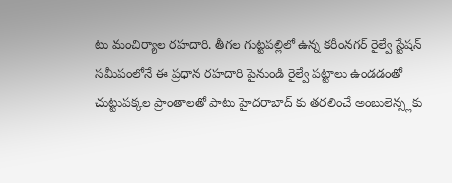టు మంచిర్యాల రహదారి. తీగల గుట్టపల్లిలో ఉన్న కరీంనగర్ రైల్వే స్టేషన్ సమీపంలోనే ఈ ప్రధాన రహదారి పైనుండి రైల్వే పట్టాలు ఉండడంతో చుట్టుపక్కల ప్రాంతాలతో పాటు హైదరాబాద్ కు తరలించే అంబులెన్స్లకు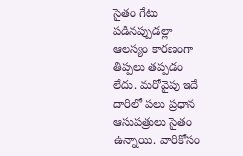సైతం గేటు పడినప్పుడల్లా ఆలస్యం కారణంగా తిప్పలు తప్పడం లేదు. మరోవైపు ఇదే దారిలో పలు ప్రధాన ఆసుపత్రులు సైతం ఉన్నాయి. వారికోసం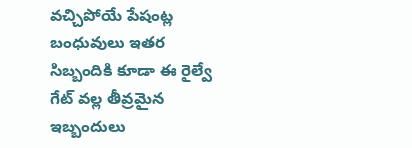వచ్చిపోయే పేషంట్ల బంధువులు ఇతర సిబ్బందికి కూడా ఈ రైల్వే గేట్ వల్ల తీవ్రమైన ఇబ్బందులు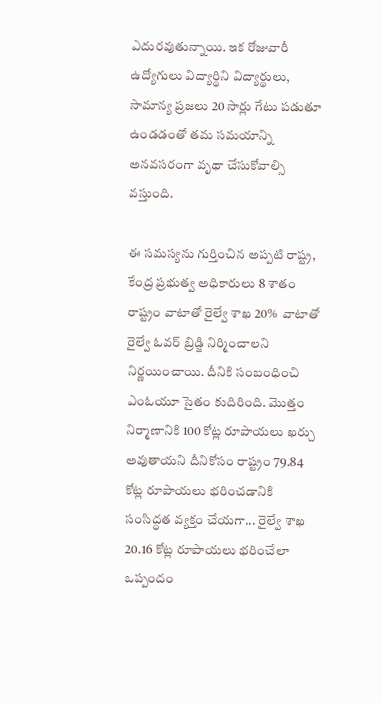ఎదురవుతున్నాయి. ఇక రోజువారీ ఉద్యోగులు విద్యార్థిని విద్యార్థులు, సామాన్య ప్రజలు 20 సార్లు గేటు పడుతూ ఉండడంతో తమ సమయాన్ని అనవసరంగా వృథా చేసుకోవాల్సి వస్తుంది.

ఈ సమస్యను గుర్తించిన అప్పటి రాష్ట్ర, కేంద్ర ప్రభుత్వ అధికారులు 8 శాతం రాష్ట్రం వాటాతో రైల్వే శాఖ 20%  వాటాతో రైల్వే ఓవర్ బ్రిడ్జి నిర్మించాలని నిర్ణయించాయి. దీనికి సంబంధించి ఎంఓయూ సైతం కుదిరింది. మొత్తం నిర్మాణానికి 100 కోట్ల రూపాయలు ఖర్చు అవుతాయని దీనికోసం రాష్ట్రం 79.84 కోట్ల రూపాయలు భరించడానికి సంసిద్ధత వ్యక్తం చేయగా... రైల్వే శాఖ 20.16 కోట్ల రూపాయలు భరించేలా ఒప్పందం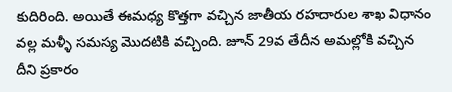కుదిరింది. అయితే ఈమధ్య కొత్తగా వచ్చిన జాతీయ రహదారుల శాఖ విధానం వల్ల మళ్ళీ సమస్య మొదటికి వచ్చింది. జూన్ 29వ తేదీన అమల్లోకి వచ్చిన దీని ప్రకారం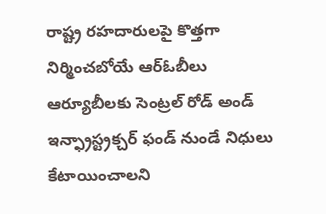రాష్ట్ర రహదారులపై కొత్తగా నిర్మించబోయే ఆర్ఓబీలు ఆర్యూబీలకు సెంట్రల్ రోడ్ అండ్ ఇన్ఫ్రాస్ట్రక్చర్ ఫండ్ నుండే నిధులు కేటాయించాలని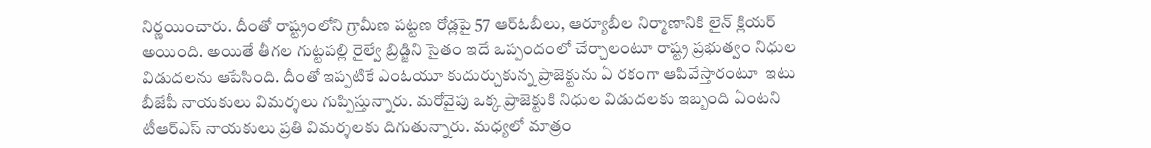నిర్ణయించారు. దీంతో రాష్ట్రంలోని గ్రామీణ పట్టణ రోడ్లపై 57 ఆర్ఓబీలు, ఆర్యూబీల నిర్మాణానికి లైన్ క్లియర్ అయింది. అయితే తీగల గుట్టపల్లి రైల్వే బ్రిడ్జిని సైతం ఇదే ఒప్పందంలో చేర్చాలంటూ రాష్ట్ర ప్రభుత్వం నిధుల విడుదలను ఆపేసింది. దీంతో ఇప్పటికే ఎంఓయూ కుదుర్చుకున్న ప్రాజెక్టును ఏ రకంగా ఆపివేస్తారంటూ  ఇటు బీజేపీ నాయకులు విమర్శలు గుప్పిస్తున్నారు. మరోవైపు ఒక్క ప్రాజెక్టుకి నిధుల విడుదలకు ఇబ్బంది ఏంటని  టీఆర్ఎస్ నాయకులు ప్రతి విమర్శలకు దిగుతున్నారు. మధ్యలో మాత్రం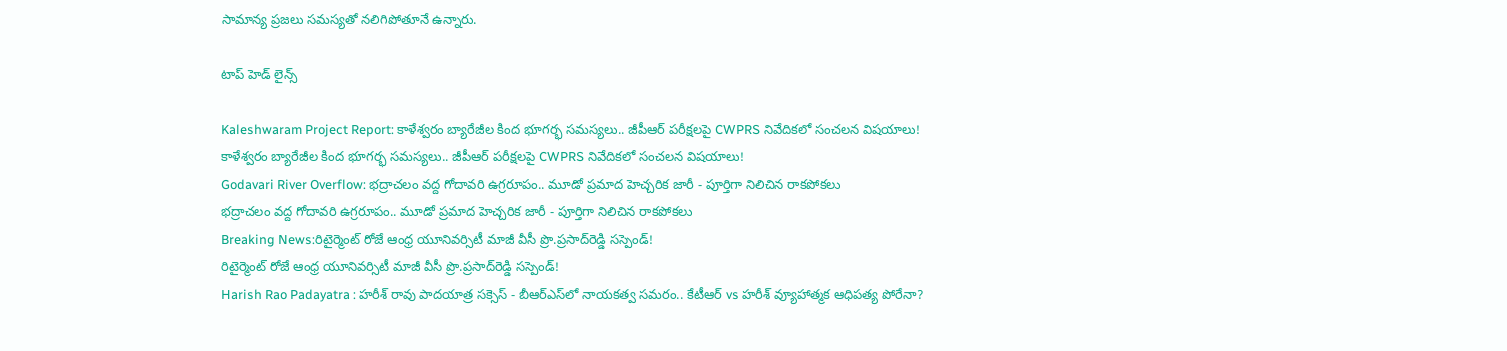సామాన్య ప్రజలు సమస్యతో నలిగిపోతూనే ఉన్నారు.

టాప్ హెడ్ లైన్స్

Kaleshwaram Project Report: కాళేశ్వరం బ్యారేజీల కింద భూగర్భ సమస్యలు.. జీపీఆర్ పరీక్షలపై CWPRS నివేదికలో సంచలన విషయాలు!
కాళేశ్వరం బ్యారేజీల కింద భూగర్భ సమస్యలు.. జీపీఆర్ పరీక్షలపై CWPRS నివేదికలో సంచలన విషయాలు!
Godavari River Overflow: భద్రాచలం వద్ద గోదావరి ఉగ్రరూపం.. మూడో ప్రమాద హెచ్చరిక జారీ - పూర్తిగా నిలిచిన రాకపోకలు
భద్రాచలం వద్ద గోదావరి ఉగ్రరూపం.. మూడో ప్రమాద హెచ్చరిక జారీ - పూర్తిగా నిలిచిన రాకపోకలు
Breaking News:రిటైర్మెంట్‌ రోజే ఆంధ్ర యూనివర్సిటీ మాజీ వీసీ ప్రొ.ప్రసాద్‌రెడ్డి సస్పెండ్!
రిటైర్మెంట్‌ రోజే ఆంధ్ర యూనివర్సిటీ మాజీ వీసీ ప్రొ.ప్రసాద్‌రెడ్డి సస్పెండ్!
Harish Rao Padayatra : హరీశ్ రావు పాదయాత్ర సక్సెస్ - బీఆర్ఎస్‌లో నాయకత్వ సమరం.. కేటీఆర్ vs హరీశ్ వ్యూహాత్మక ఆధిపత్య పోరేనా?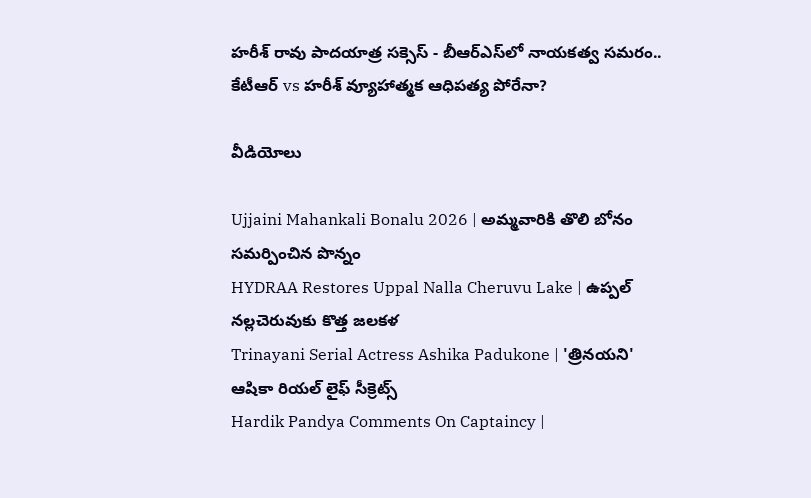హరీశ్ రావు పాదయాత్ర సక్సెస్ - బీఆర్ఎస్‌లో నాయకత్వ సమరం.. కేటీఆర్ vs హరీశ్ వ్యూహాత్మక ఆధిపత్య పోరేనా?

వీడియోలు

Ujjaini Mahankali Bonalu 2026 | అమ్మవారికి తొలి బోనం సమర్పించిన పొన్నం
HYDRAA Restores Uppal Nalla Cheruvu Lake | ఉప్పల్ నల్లచెరువుకు కొత్త జలకళ
Trinayani Serial Actress Ashika Padukone | 'త్రినయని' ఆషికా రియల్ లైఫ్ సీక్రెట్స్
Hardik Pandya Comments On Captaincy |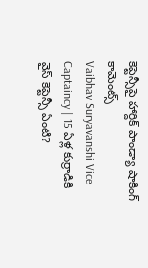కెప్టెన్సీపై హార్దిక్ పాండ్యా షాకింగ్ కామెంట్స్
Vaibhav Suryavanshi Vice Captaincy | 15 ఏళ్ల కుర్రాడికి వైస్ కెప్టెన్సీ ఏంటి?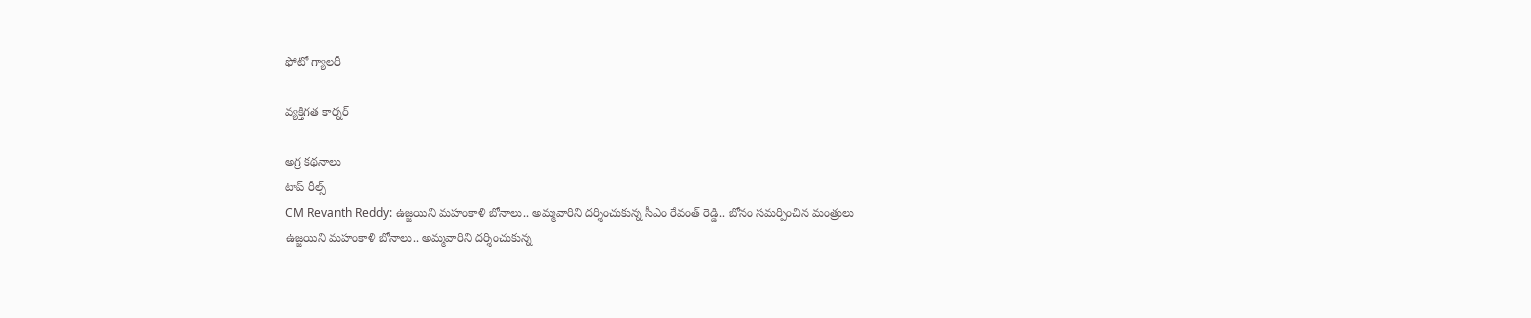ఫోటో గ్యాలరీ

వ్యక్తిగత కార్నర్

అగ్ర కథనాలు
టాప్ రీల్స్
CM Revanth Reddy: ఉజ్జయిని మహంకాళి బోనాలు.. అమ్మవారిని దర్శించుకున్న సీఎం రేవంత్ రెడ్డి.. బోనం సమర్పించిన మంత్రులు
ఉజ్జయిని మహంకాళి బోనాలు.. అమ్మవారిని దర్శించుకున్న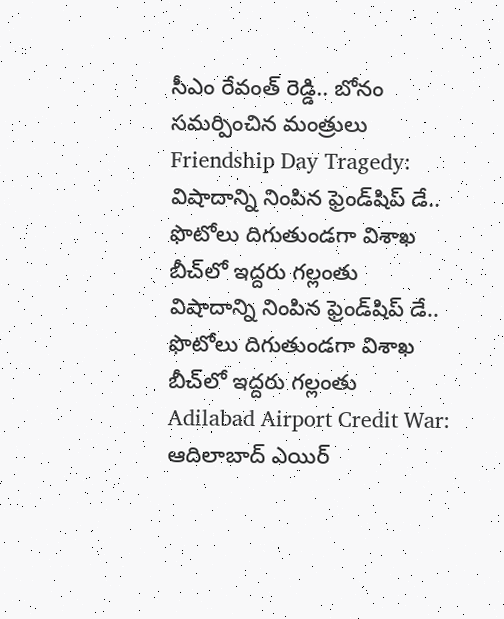సీఎం రేవంత్ రెడ్డి.. బోనం సమర్పించిన మంత్రులు
Friendship Day Tragedy: విషాదాన్ని నింపిన ఫ్రెండ్‌షిప్ డే.. ఫొటోలు దిగుతుండగా విశాఖ బీచ్‌లో ఇద్దరు గల్లంతు
విషాదాన్ని నింపిన ఫ్రెండ్‌షిప్ డే.. ఫొటోలు దిగుతుండగా విశాఖ బీచ్‌లో ఇద్దరు గల్లంతు
Adilabad Airport Credit War: ఆదిలాబాద్ ఎయిర్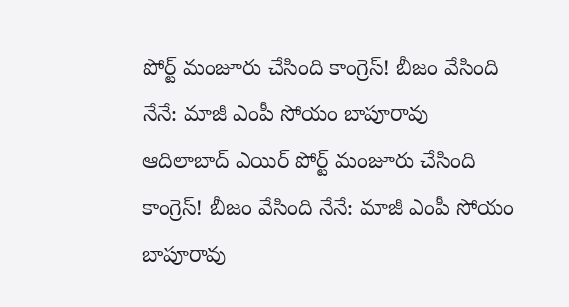పోర్ట్ మంజూరు చేసింది కాంగ్రెస్! బీజం వేసింది నేనే: మాజీ ఎంపీ సోయం బాపూరావు
ఆదిలాబాద్ ఎయిర్ పోర్ట్ మంజూరు చేసింది కాంగ్రెస్! బీజం వేసింది నేనే: మాజీ ఎంపీ సోయం బాపూరావు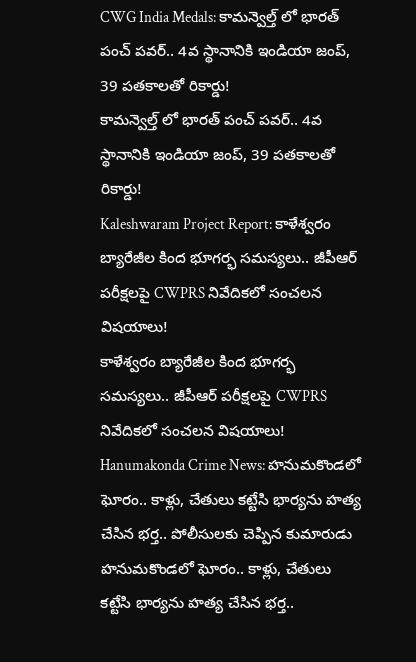CWG India Medals: కామన్వెల్త్ లో భారత్ పంచ్ పవర్.. 4వ స్థానానికి ఇండియా జంప్, 39 పతకాలతో రికార్డు!
కామన్వెల్త్ లో భారత్ పంచ్ పవర్.. 4వ స్థానానికి ఇండియా జంప్, 39 పతకాలతో రికార్డు!
Kaleshwaram Project Report: కాళేశ్వరం బ్యారేజీల కింద భూగర్భ సమస్యలు.. జీపీఆర్ పరీక్షలపై CWPRS నివేదికలో సంచలన విషయాలు!
కాళేశ్వరం బ్యారేజీల కింద భూగర్భ సమస్యలు.. జీపీఆర్ పరీక్షలపై CWPRS నివేదికలో సంచలన విషయాలు!
Hanumakonda Crime News: హనుమకొండలో ఘోరం.. కాళ్లు, చేతులు కట్టేసి భార్యను హత్య చేసిన భర్త.. పోలీసులకు చెప్పిన కుమారుడు
హనుమకొండలో ఘోరం.. కాళ్లు, చేతులు కట్టేసి భార్యను హత్య చేసిన భర్త..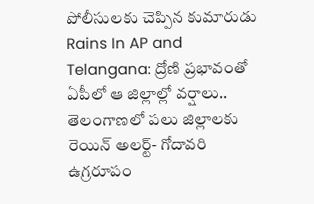పోలీసులకు చెప్పిన కుమారుడు
Rains In AP and Telangana: ద్రోణి ప్రభావంతో ఏపీలో ఆ జిల్లాల్లో వర్షాలు.. తెలంగాణలో పలు జిల్లాలకు రెయిన్ అలర్ట్- గోదావరి ఉగ్రరూపం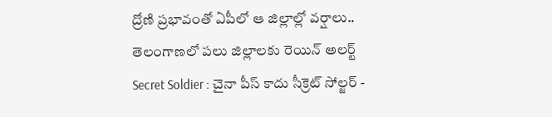ద్రోణి ప్రభావంతో ఏపీలో ఆ జిల్లాల్లో వర్షాలు.. తెలంగాణలో పలు జిల్లాలకు రెయిన్ అలర్ట్
Secret Soldier : చైనా పీస్ కాదు సీక్రెట్ సోల్జర్ -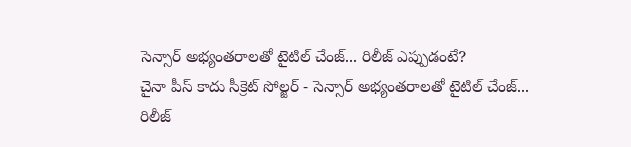సెన్సార్ అభ్యంతరాలతో టైటిల్ చేంజ్... రిలీజ్ ఎప్పుడంటే?
చైనా పీస్ కాదు సీక్రెట్ సోల్జర్ - సెన్సార్ అభ్యంతరాలతో టైటిల్ చేంజ్... రిలీజ్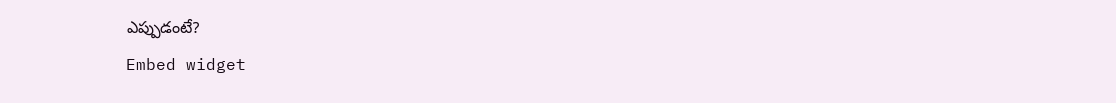ఎప్పుడంటే?
Embed widget